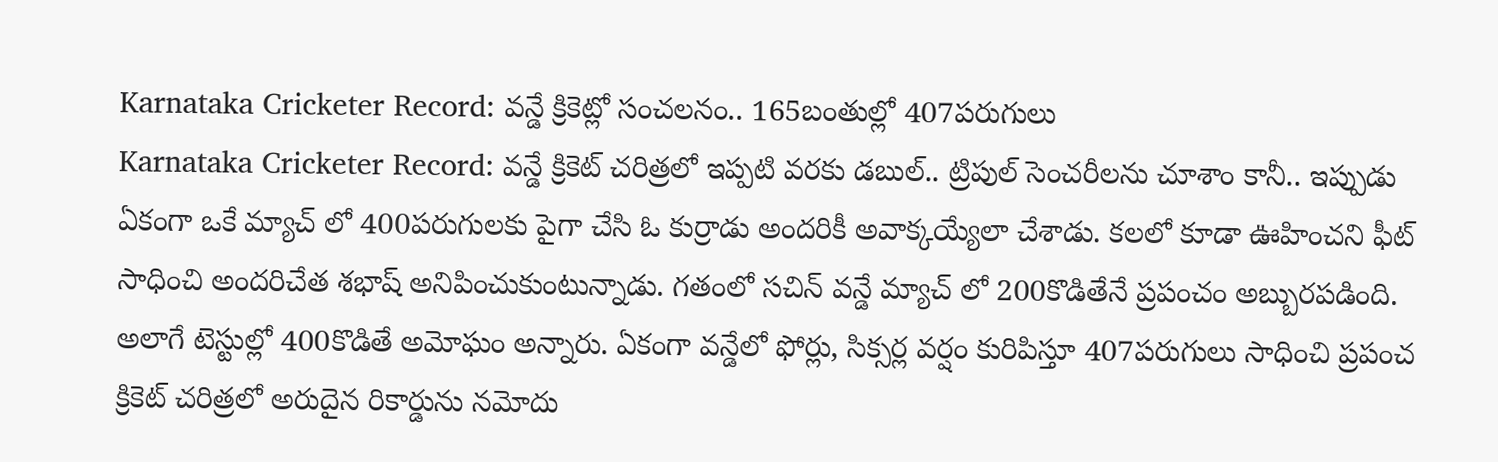Karnataka Cricketer Record: వన్డే క్రికెట్లో సంచలనం.. 165బంతుల్లో 407పరుగులు
Karnataka Cricketer Record: వన్డే క్రికెట్ చరిత్రలో ఇప్పటి వరకు డబుల్.. ట్రిపుల్ సెంచరీలను చూశాం కానీ.. ఇప్పుడు ఏకంగా ఒకే మ్యాచ్ లో 400పరుగులకు పైగా చేసి ఓ కుర్రాడు అందరికీ అవాక్కయ్యేలా చేశాడు. కలలో కూడా ఊహించని ఫీట్ సాధించి అందరిచేత శభాష్ అనిపించుకుంటున్నాడు. గతంలో సచిన్ వన్డే మ్యాచ్ లో 200కొడితేనే ప్రపంచం అబ్బురపడింది. అలాగే టెస్టుల్లో 400కొడితే అమోఘం అన్నారు. ఏకంగా వన్డేలో ఫోర్లు, సిక్సర్ల వర్షం కురిపిస్తూ 407పరుగులు సాధించి ప్రపంచ క్రికెట్ చరిత్రలో అరుదైన రికార్డును నమోదు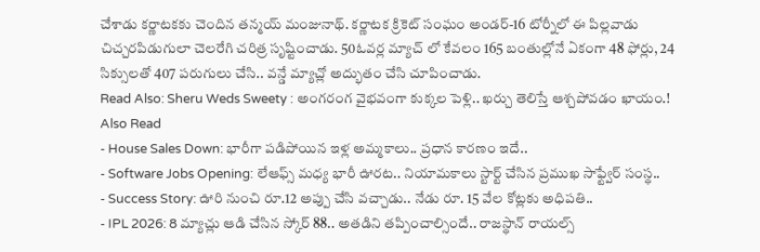చేశాడు కర్ణాటకకు చెందిన తన్మయ్ మంజునాథ్. కర్ణాటక క్రికెట్ సంఘం అండర్-16 టోర్నీలో ఈ పిల్లవాడు చిచ్చరపిడుగులా చెలరేగి చరిత్ర సృష్టించాడు. 50ఓవర్ల మ్యాచ్ లో కేవలం 165 బంతుల్లోనే ఏకంగా 48 ఫోర్లు, 24 సిక్సులతో 407 పరుగులు చేసి.. వన్డే మ్యాచ్లో అద్భుతం చేసి చూపించాడు.
Read Also: Sheru Weds Sweety : అంగరంగ వైభవంగా కుక్కల పెళ్లి.. ఖర్చు తెలిస్తే ఆశ్చపోవడం ఖాయం.!
Also Read
- House Sales Down: భారీగా పడిపోయిన ఇళ్ల అమ్మకాలు.. ప్రధాన కారణం ఇదే..
- Software Jobs Opening: లేఆఫ్స్ మధ్య భారీ ఊరట.. నియామకాలు స్టార్ట్ చేసిన ప్రముఖ సాఫ్ట్వేర్ సంస్థ..
- Success Story: ఊరి నుంచి రూ.12 అప్పు చేసి వచ్చాడు.. నేడు రూ. 15 వేల కోట్లకు అధిపతి..
- IPL 2026: 8 మ్యాచ్లు ఆడి చేసిన స్కోర్ 88.. అతడిని తప్పించాల్సిందే.. రాజస్థాన్ రాయల్స్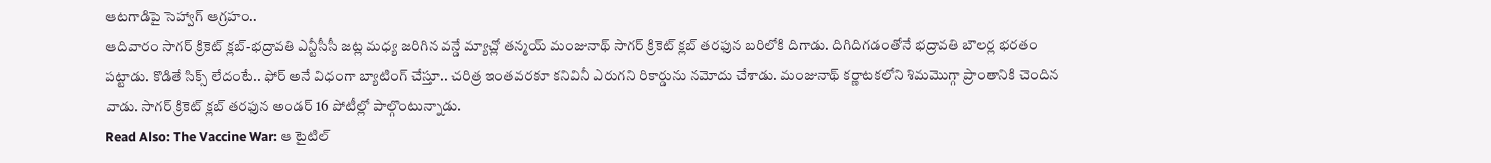ఆటగాడిపై సెహ్వాగ్ ఆగ్రహం..
ఆదివారం సాగర్ క్రికెట్ క్లబ్-భద్రావతి ఎన్టీసీసీ జట్ల మధ్య జరిగిన వన్డే మ్యాచ్లో తన్మయ్ మంజునాథ్ సాగర్ క్రికెట్ క్లబ్ తరఫున బరిలోకి దిగాడు. దిగిదిగడంతోనే భద్రావతి బౌలర్ల భరతం పట్టాడు. కొడితే సిక్స్ లేదంటే.. ఫోర్ అనే విధంగా బ్యాటింగ్ చేస్తూ.. చరిత్ర ఇంతవరకూ కనివినీ ఎరుగని రికార్డును నమోదు చేశాడు. మంజునాథ్ కర్ణాటకలోని శిమమొగ్గా ప్రాంతానికి చెందిన వాడు. సాగర్ క్రికెట్ క్లబ్ తరఫున అండర్ 16 పోటీల్లో పాల్గొంటున్నాడు.
Read Also: The Vaccine War: ఆ టైటిల్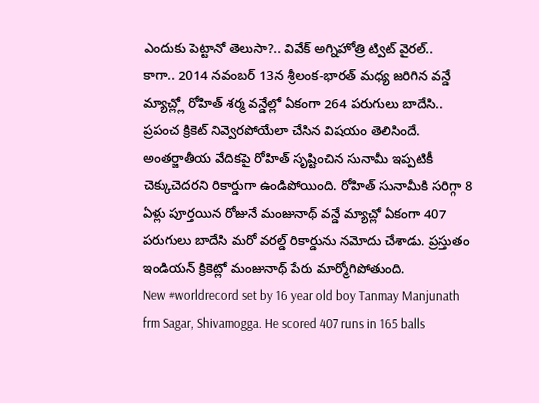ఎందుకు పెట్టానో తెలుసా?.. వివేక్ అగ్నిహోత్రి ట్విట్ వైరల్..
కాగా.. 2014 నవంబర్ 13న శ్రీలంక-భారత్ మధ్య జరిగిన వన్డే మ్యాచ్ల్లో రోహిత్ శర్మ వన్డేల్లో ఏకంగా 264 పరుగులు బాదేసి.. ప్రపంచ క్రికెట్ నివ్వెరపోయేలా చేసిన విషయం తెలిసిందే. అంతర్జాతీయ వేదికపై రోహిత్ సృష్టించిన సునామీ ఇప్పటికీ చెక్కుచెదరని రికార్డుగా ఉండిపోయింది. రోహిత్ సునామీకి సరిగ్గా 8 ఏళ్లు పూర్తయిన రోజునే మంజునాథ్ వన్డే మ్యాచ్లో ఏకంగా 407 పరుగులు బాదేసి మరో వరల్డ్ రికార్డును నమోదు చేశాడు. ప్రస్తుతం ఇండియన్ క్రికెట్లో మంజునాథ్ పేరు మార్మోగిపోతుంది.
New #worldrecord set by 16 year old boy Tanmay Manjunath frm Sagar, Shivamogga. He scored 407 runs in 165 balls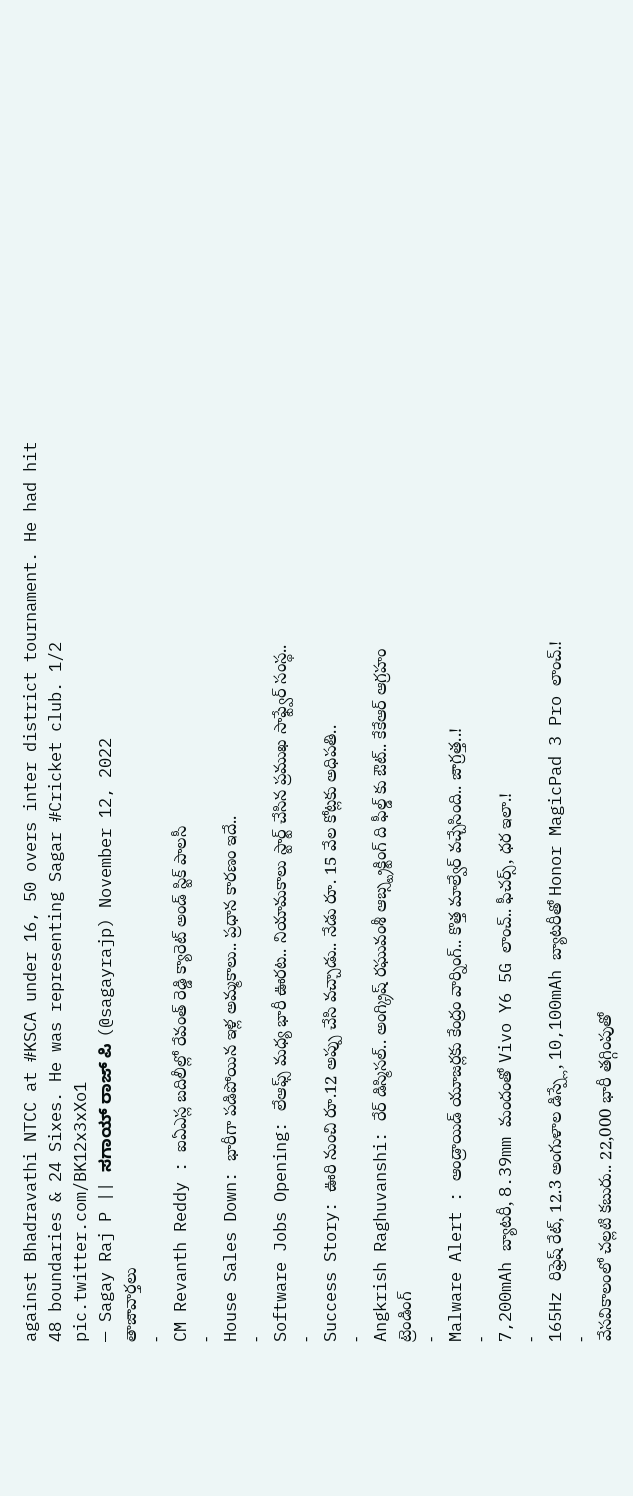against Bhadravathi NTCC at #KSCA under 16, 50 overs inter district tournament. He had hit 48 boundaries & 24 Sixes. He was representing Sagar #Cricket club. 1/2 pic.twitter.com/BK12x3xXo1
— Sagay Raj P || ಸಗಾಯ್ ರಾಜ್ ಪಿ (@sagayrajp) November 12, 2022
తాజావార్తలు
-
CM Revanth Reddy : ఐఏఎస్ల బదిలీల్లో రేవంత్ రెడ్డి క్యారెట్ అండ్ స్టిక్ పాలసీ
-
House Sales Down: భారీగా పడిపోయిన ఇళ్ల అమ్మకాలు.. ప్రధాన కారణం ఇదే..
-
Software Jobs Opening: లేఆఫ్స్ మధ్య భారీ ఊరట.. నియామకాలు స్టార్ట్ చేసిన ప్రముఖ సాఫ్ట్వేర్ సంస్థ..
-
Success Story: ఊరి నుంచి రూ.12 అప్పు చేసి వచ్చాడు.. నేడు రూ. 15 వేల కోట్లకు అధిపతి..
-
Angkrish Raghuvanshi: రేర్ డిస్మిసల్.. అంగ్క్రిష్ రఘువంశీ ఆబ్స్ట్రక్టింగ్ ది ఫీల్డ్ కు ఔట్.. కేకేఆర్ ఆగ్రహం
ట్రెండింగ్
-
Malware Alert : ఆండ్రాయిడ్ యూజర్లకు కేంద్రం వార్నింగ్.. కొత్త మాల్వేర్ వచ్చేసింది.. జాగ్రత్త..!
-
7,200mAh బ్యాటరీ, 8.39mm మందంతో Vivo Y6 5G లాంచ్.. ఫీచర్స్, ధర ఇలా.!
-
165Hz రిఫ్రెష్ రేట్, 12.3 అంగుళాల డిస్ప్లే, 10,100mAh బ్యాటరీతో Honor MagicPad 3 Pro లాంచ్.!
-
వేసవికాలంలో చల్లటి కబురు.. 22,000 భారీ తగ్గింపుతో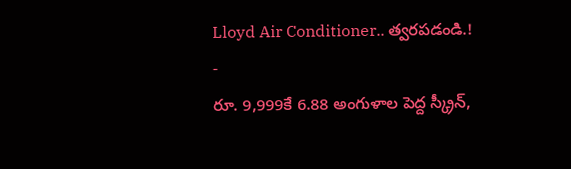Lloyd Air Conditioner.. త్వరపడండి.!
-
రూ. 9,999కే 6.88 అంగుళాల పెద్ద స్క్రీన్,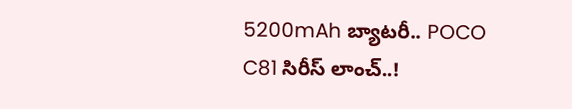5200mAh బ్యాటరీ.. POCO C81 సిరీస్ లాంచ్..!